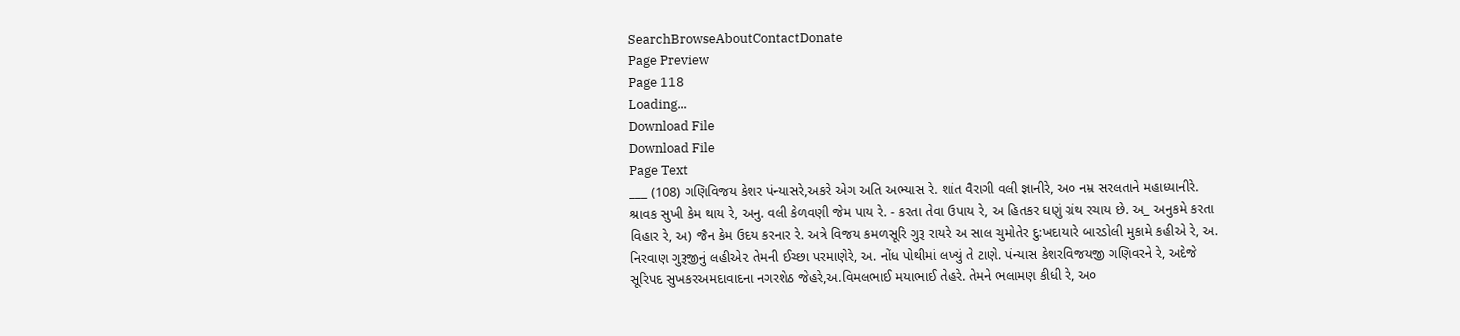SearchBrowseAboutContactDonate
Page Preview
Page 118
Loading...
Download File
Download File
Page Text
___ (108) ગણિવિજય કેશર પંન્યાસરે,અકરે એગ અતિ અભ્યાસ રે. શાંત વૈરાગી વલી જ્ઞાનીરે, અ૦ નમ્ર સરલતાને મહાધ્યાનીરે. શ્રાવક સુખી કેમ થાય રે, અનુ. વલી કેળવણી જેમ પાય રે. - કરતા તેવા ઉપાય રે, અ હિતકર ઘણું ગ્રંથ રચાય છે. અ_ અનુકમે કરતા વિહાર રે, અ) જૈન કેમ ઉદય કરનાર રે. અત્રે વિજય કમળસૂરિ ગુરૂ રાયરે અ સાલ ચુમોતેર દુ:ખદાયારે બારડોલી મુકામે કહીએ રે, અ. નિરવાણ ગુરૂજીનું લહીએ૨ તેમની ઈચ્છા પરમાણેરે, અ. નોંધ પોથીમાં લખ્યું તે ટાણે. પંન્યાસ કેશરવિજયજી ગણિવરને રે, અદેજે સૂરિપદ સુખકરઅમદાવાદના નગરશેઠ જેહરે,અ.વિમલભાઈ મયાભાઈ તેહરે. તેમને ભલામણ કીધી રે, અ૦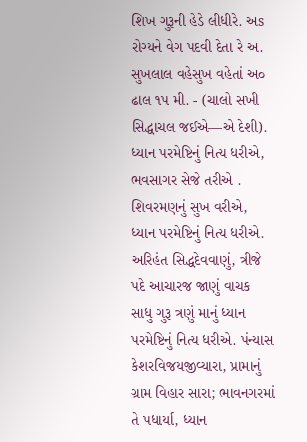શિખ ગુરૂની હેડે લીધીરે. અs રોગ્યને વેગ પદવી દેતા રે અ. સુખલાલ વહેસુખ વહેતાં અ૦ ઢાલ ૧પ મી. - (ચાલો સખી સિદ્ધાચલ જઈએ—એ દેશી). ધ્યાન પરમેષ્ટિનું નિત્ય ધરીએ, ભવસાગર સેજે તરીએ . શિવરમણનું સુખ વરીએ, ધ્યાન પરમેષ્ટિનું નિત્ય ધરીએ. અરિહંત સિદ્ધદેવવાણું, ત્રીજે પદે આચારજ જાણું વાચક સાધુ ગુરૂ ત્રણું માનું ધ્યાન પરમેષ્ટિનું નિત્ય ધરીએ. પંન્યાસ કેશરવિજયજીવ્યારા, પ્રામાનું ગ્રામ વિહાર સારા; ભાવનગરમાં તે પધાર્યા, ધ્યાન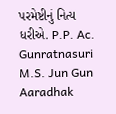પરમેષ્ટીનું નિત્ય ધરીએ. P.P. Ac. Gunratnasuri M.S. Jun Gun Aaradhak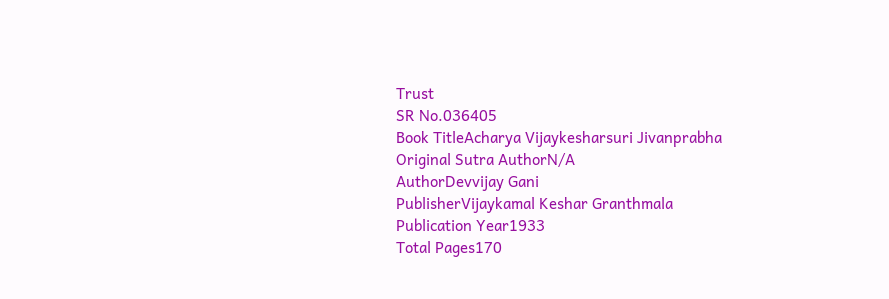Trust
SR No.036405
Book TitleAcharya Vijaykesharsuri Jivanprabha
Original Sutra AuthorN/A
AuthorDevvijay Gani
PublisherVijaykamal Keshar Granthmala
Publication Year1933
Total Pages170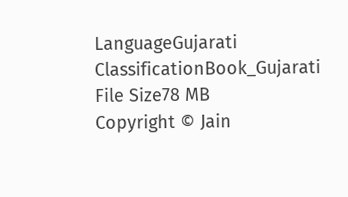LanguageGujarati
ClassificationBook_Gujarati
File Size78 MB
Copyright © Jain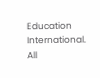Education International. All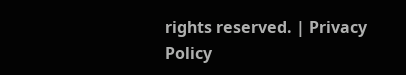rights reserved. | Privacy Policy